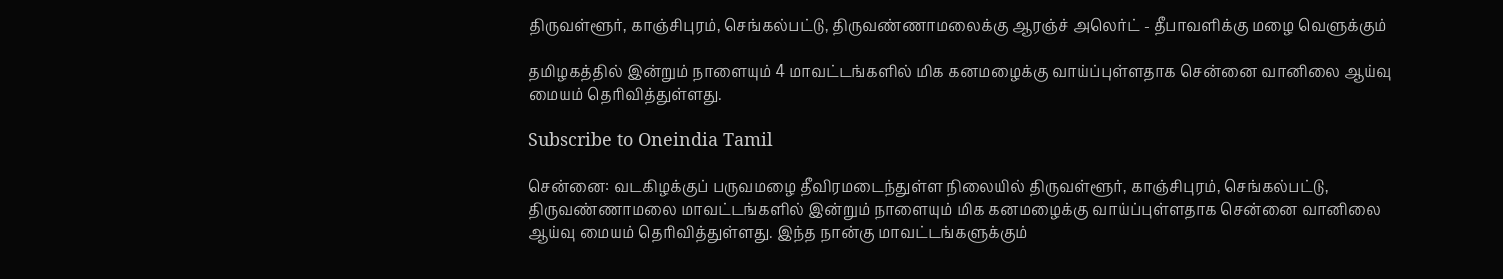திருவள்ளூர், காஞ்சிபுரம், செங்கல்பட்டு, திருவண்ணாமலைக்கு ஆரஞ்ச் அலெர்ட் - தீபாவளிக்கு மழை வெளுக்கும்

தமிழகத்தில் இன்றும் நாளையும் 4 மாவட்டங்களில் மிக கனமழைக்கு வாய்ப்புள்ளதாக சென்னை வானிலை ஆய்வு மையம் தெரிவித்துள்ளது.

Subscribe to Oneindia Tamil

சென்னை: வடகிழக்குப் பருவமழை தீவிரமடைந்துள்ள நிலையில் திருவள்ளூர், காஞ்சிபுரம், செங்கல்பட்டு, திருவண்ணாமலை மாவட்டங்களில் இன்றும் நாளையும் மிக கனமழைக்கு வாய்ப்புள்ளதாக சென்னை வானிலை ஆய்வு மையம் தெரிவித்துள்ளது. இந்த நான்கு மாவட்டங்களுக்கும்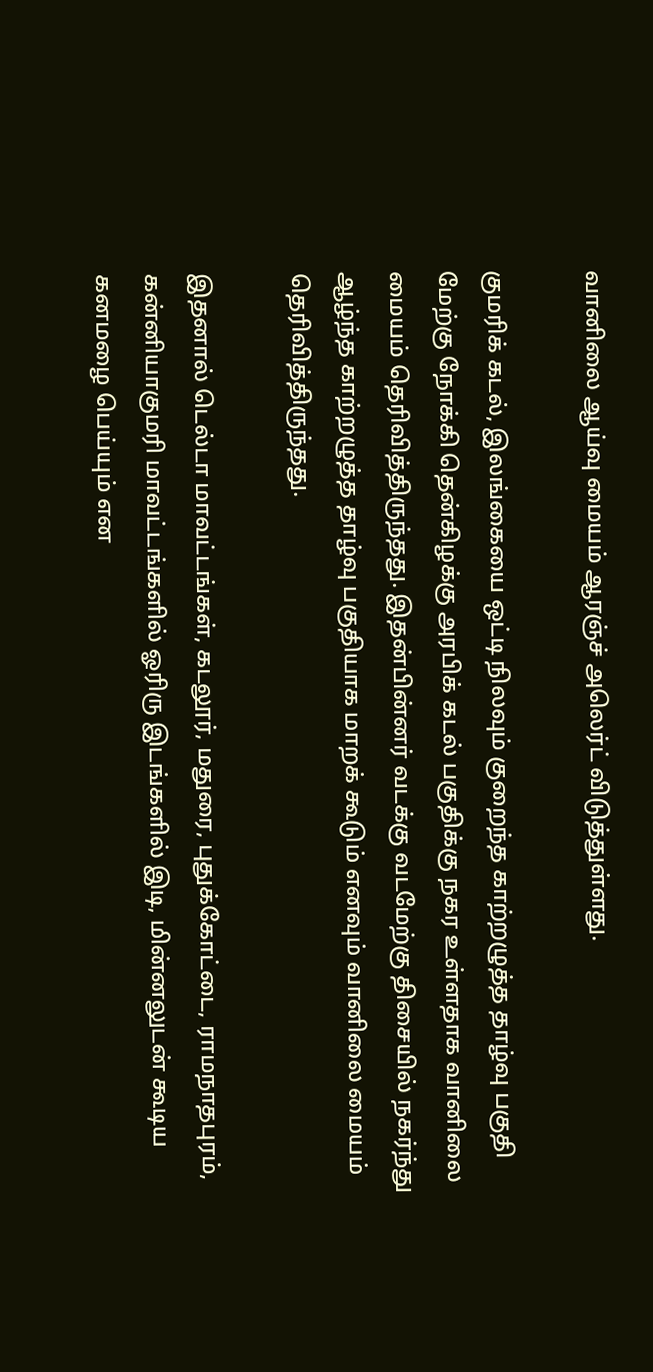வானிலை ஆய்வு மையம் ஆரஞ்ச் அலெர்ட் விடுத்துள்ளது.

குமரிக் கடல், இலங்கையை ஒட்டி நிலவும் குறைந்த காற்றழுத்த தாழ்வு பகுதி மேற்கு நோக்கி தென்கிழக்கு அரபிக் கடல் பகுதிக்கு நகர உள்ளதாக வானிலை மையம் தெரிவித்திருந்தது. இதன்பின்னர் வடக்கு வடமேற்கு திசையில் நகர்ந்து ஆழ்ந்த காற்றழுத்த தாழ்வு பகுதியாக மாறக் கூடும் எனவும் வானிலை மையம் தெரிவித்திருந்தது.

இதனால் டெல்டா மாவட்டங்கள், கடலூர், மதுரை, புதுக்கோட்டை, ராமநாதபுரம், கன்னியாகுமரி மாவட்டங்களில் ஓரிரு இடங்களில் இடி, மின்னலுடன் கூடிய கனமழை பெய்யும் என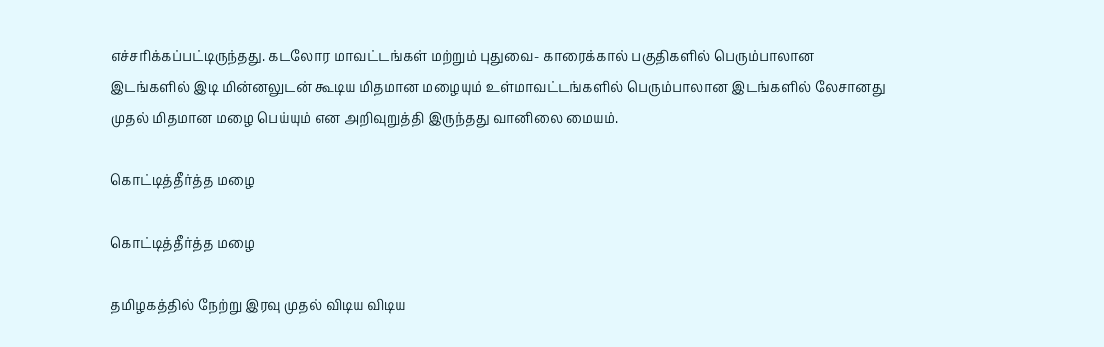எச்சரிக்கப்பட்டிருந்தது. கடலோர மாவட்டங்கள் மற்றும் புதுவை- காரைக்கால் பகுதிகளில் பெரும்பாலான இடங்களில் இடி மின்னலுடன் கூடிய மிதமான மழையும் உள்மாவட்டங்களில் பெரும்பாலான இடங்களில் லேசானது முதல் மிதமான மழை பெய்யும் என அறிவுறுத்தி இருந்தது வானிலை மையம்.

கொட்டித்தீர்த்த மழை

கொட்டித்தீர்த்த மழை

தமிழகத்தில் நேற்று இரவு முதல் விடிய விடிய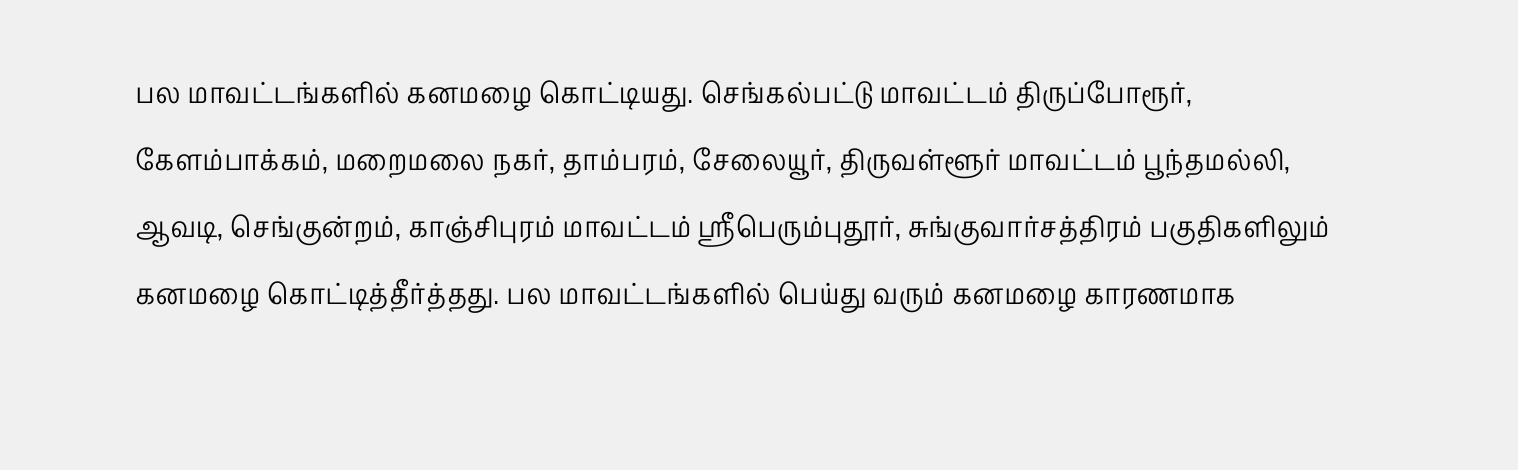பல மாவட்டங்களில் கனமழை கொட்டியது. செங்கல்பட்டு மாவட்டம் திருப்போரூர், கேளம்பாக்கம், மறைமலை நகர், தாம்பரம், சேலையூர், திருவள்ளூர் மாவட்டம் பூந்தமல்லி, ஆவடி, செங்குன்றம், காஞ்சிபுரம் மாவட்டம் ஸ்ரீபெரும்புதூர், சுங்குவார்சத்திரம் பகுதிகளிலும் கனமழை கொட்டித்தீர்த்தது. பல மாவட்டங்களில் பெய்து வரும் கனமழை காரணமாக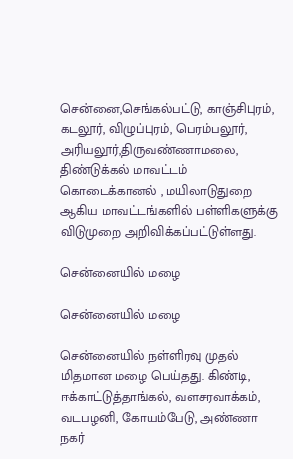சென்னை,செங்கல்பட்டு, காஞ்சிபுரம், கடலூர், விழுப்புரம், பெரம்பலூர், அரியலூர்,திருவண்ணாமலை, திண்டுக்கல் மாவட்டம் கொடைக்கானல் , மயிலாடுதுறை ஆகிய மாவட்டங்களில் பள்ளிகளுக்கு விடுமுறை அறிவிக்கப்பட்டுள்ளது.

சென்னையில் மழை

சென்னையில் மழை

சென்னையில் நள்ளிரவு முதல் மிதமான மழை பெய்தது. கிண்டி, ஈக்காட்டுத்தாங்கல், வளசரவாக்கம், வடபழனி, கோயம்பேடு, அண்ணா நகர்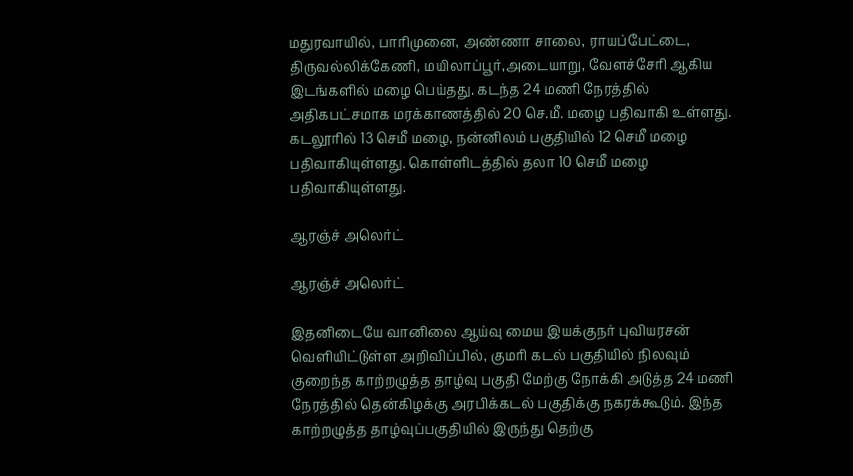மதுரவாயில், பாரிமுனை, அண்ணா சாலை, ராயப்பேட்டை, திருவல்லிக்கேணி, மயிலாப்பூர்,அடையாறு, வேளச்சேரி ஆகிய இடங்களில் மழை பெய்தது. கடந்த 24 மணி நேரத்தில் அதிகபட்சமாக மரக்காணத்தில் 20 செ.மீ. மழை பதிவாகி உள்ளது. கடலூரில் 13 செமீ மழை, நன்னிலம் பகுதியில் 12 செமீ மழை பதிவாகியுள்ளது. கொள்ளிடத்தில் தலா 10 செமீ மழை பதிவாகியுள்ளது.

ஆரஞ்ச் அலெர்ட்

ஆரஞ்ச் அலெர்ட்

இதனிடையே வானிலை ஆய்வு மைய இயக்குநர் புவியரசன் வெளியிட்டுள்ள அறிவிப்பில், குமரி கடல் பகுதியில் நிலவும் குறைந்த காற்றழுத்த தாழ்வு பகுதி மேற்கு நோக்கி அடுத்த 24 மணி நேரத்தில் தென்கிழக்கு அரபிக்கடல் பகுதிக்கு நகரக்கூடும். இந்த காற்றழுத்த தாழ்வுப்பகுதியில் இருந்து தெற்கு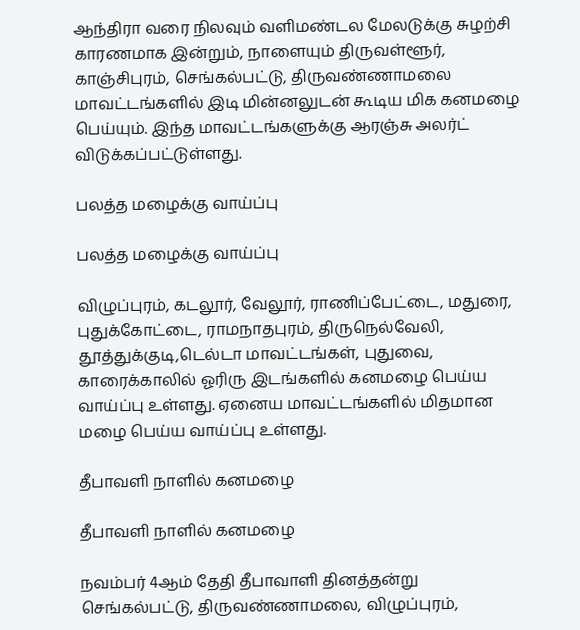ஆந்திரா வரை நிலவும் வளிமண்டல மேலடுக்கு சுழற்சி காரணமாக இன்றும், நாளையும் திருவள்ளூர், காஞ்சிபுரம், செங்கல்பட்டு, திருவண்ணாமலை மாவட்டங்களில் இடி மின்னலுடன் கூடிய மிக கனமழை பெய்யும். இந்த மாவட்டங்களுக்கு ஆரஞ்சு அலர்ட் விடுக்கப்பட்டுள்ளது.

பலத்த மழைக்கு வாய்ப்பு

பலத்த மழைக்கு வாய்ப்பு

விழுப்புரம், கடலூர், வேலூர், ராணிப்பேட்டை, மதுரை, புதுக்கோட்டை, ராமநாதபுரம், திருநெல்வேலி, தூத்துக்குடி,டெல்டா மாவட்டங்கள், புதுவை, காரைக்காலில் ஓரிரு இடங்களில் கனமழை பெய்ய வாய்ப்பு உள்ளது. ஏனைய மாவட்டங்களில் மிதமான மழை பெய்ய வாய்ப்பு உள்ளது.

தீபாவளி நாளில் கனமழை

தீபாவளி நாளில் கனமழை

நவம்பர் 4ஆம் தேதி தீபாவாளி தினத்தன்று செங்கல்பட்டு, திருவண்ணாமலை, விழுப்புரம்,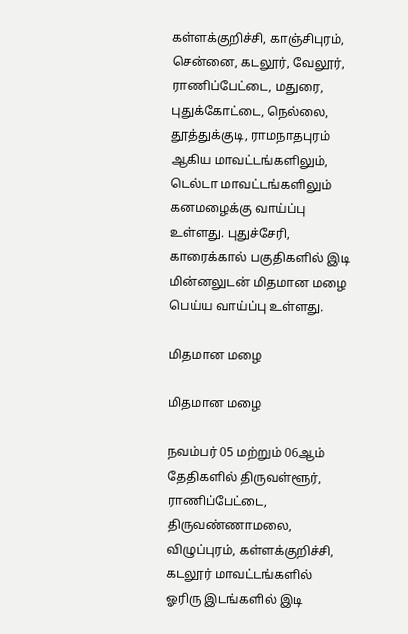கள்ளக்குறிச்சி, காஞ்சிபுரம், சென்னை, கடலூர், வேலூர், ராணிப்பேட்டை, மதுரை, புதுக்கோட்டை, நெல்லை, தூத்துக்குடி, ராமநாதபுரம் ஆகிய மாவட்டங்களிலும், டெல்டா மாவட்டங்களிலும் கனமழைக்கு வாய்ப்பு உள்ளது. புதுச்சேரி, காரைக்கால் பகுதிகளில் இடி மின்னலுடன் மிதமான மழை பெய்ய வாய்ப்பு உள்ளது.

மிதமான மழை

மிதமான மழை

நவம்பர் 05 மற்றும் 06ஆம் தேதிகளில் திருவள்ளூர், ராணிப்பேட்டை, திருவண்ணாமலை, விழுப்புரம், கள்ளக்குறிச்சி, கடலூர் மாவட்டங்களில் ஓரிரு இடங்களில் இடி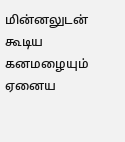மின்னலுடன் கூடிய கனமழையும் ஏனைய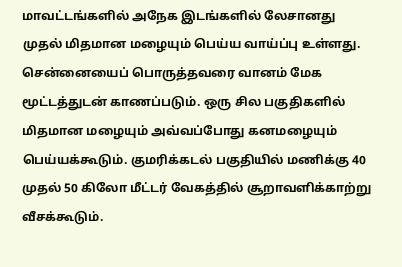மாவட்டங்களில் அநேக இடங்களில் லேசானது முதல் மிதமான மழையும் பெய்ய வாய்ப்பு உள்ளது.
சென்னையைப் பொருத்தவரை வானம் மேக மூட்டத்துடன் காணப்படும். ஒரு சில பகுதிகளில் மிதமான மழையும் அவ்வப்போது கனமழையும் பெய்யக்கூடும். குமரிக்கடல் பகுதியில் மணிக்கு 40 முதல் 50 கிலோ மீட்டர் வேகத்தில் சூறாவளிக்காற்று வீசக்கூடும்.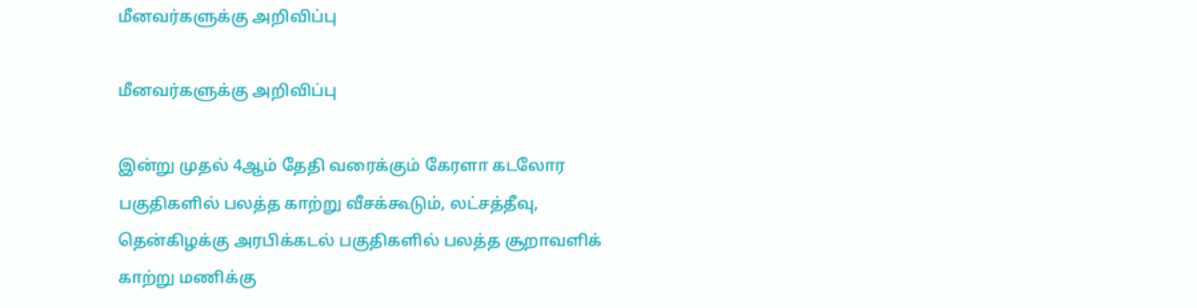மீனவர்களுக்கு அறிவிப்பு

மீனவர்களுக்கு அறிவிப்பு

இன்று முதல் 4ஆம் தேதி வரைக்கும் கேரளா கடலோர பகுதிகளில் பலத்த காற்று வீசக்கூடும், லட்சத்தீவு, தென்கிழக்கு அரபிக்கடல் பகுதிகளில் பலத்த சூறாவளிக் காற்று மணிக்கு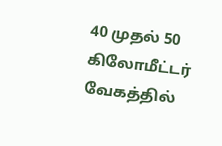40 முதல் 50 கிலோமீட்டர் வேகத்தில்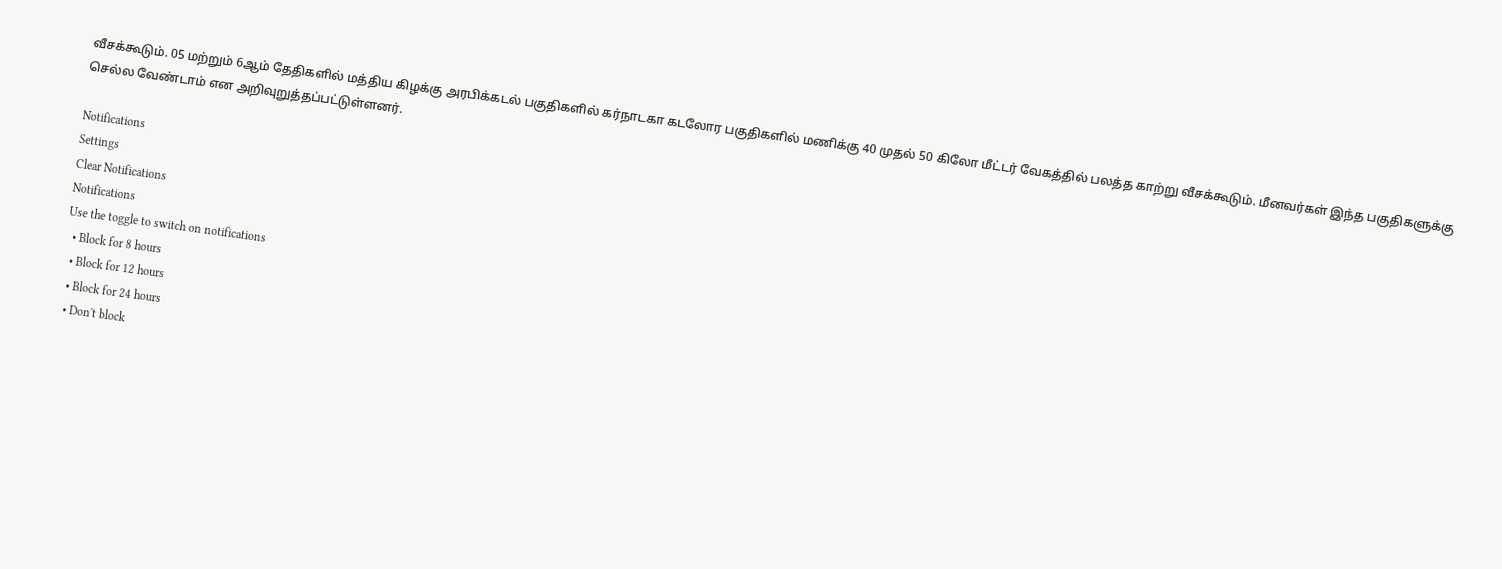வீசக்கூடும். 05 மற்றும் 6ஆம் தேதிகளில் மத்திய கிழக்கு அரபிக்கடல் பகுதிகளில் கர்நாடகா கடலோர பகுதிகளில் மணிக்கு 40 முதல் 50 கிலோ மீட்டர் வேகத்தில் பலத்த காற்று வீசக்கூடும். மீனவர்கள் இந்த பகுதிகளுக்கு செல்ல வேண்டாம் என அறிவுறுத்தப்பட்டுள்ளனர்.

Notifications
Settings
Clear Notifications
Notifications
Use the toggle to switch on notifications
  • Block for 8 hours
  • Block for 12 hours
  • Block for 24 hours
  • Don't block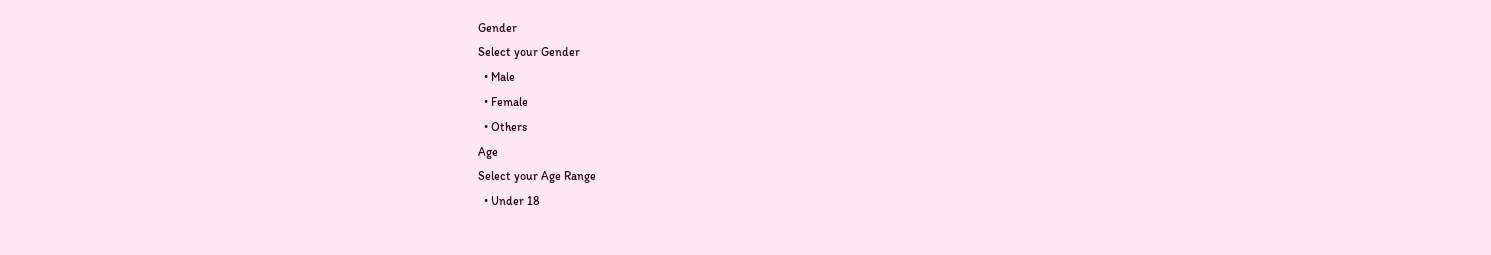Gender
Select your Gender
  • Male
  • Female
  • Others
Age
Select your Age Range
  • Under 18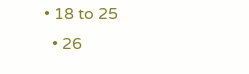• 18 to 25
  • 26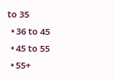to 35
  • 36 to 45
  • 45 to 55
  • 55+